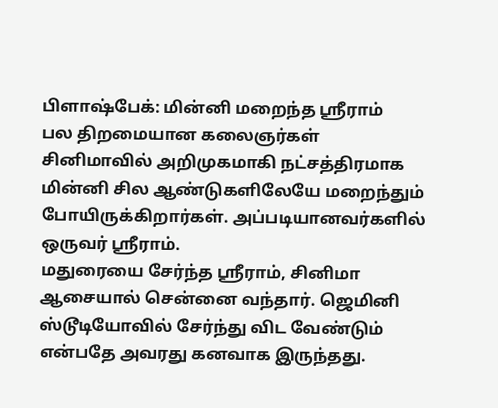பிளாஷ்பேக்: மின்னி மறைந்த ஸ்ரீராம்
பல திறமையான கலைஞர்கள் சினிமாவில் அறிமுகமாகி நட்சத்திரமாக மின்னி சில ஆண்டுகளிலேயே மறைந்தும் போயிருக்கிறார்கள். அப்படியானவர்களில் ஒருவர் ஸ்ரீராம்.
மதுரையை சேர்ந்த ஸ்ரீராம், சினிமா ஆசையால் சென்னை வந்தார். ஜெமினி ஸ்டூடியோவில் சேர்ந்து விட வேண்டும் என்பதே அவரது கனவாக இருந்தது.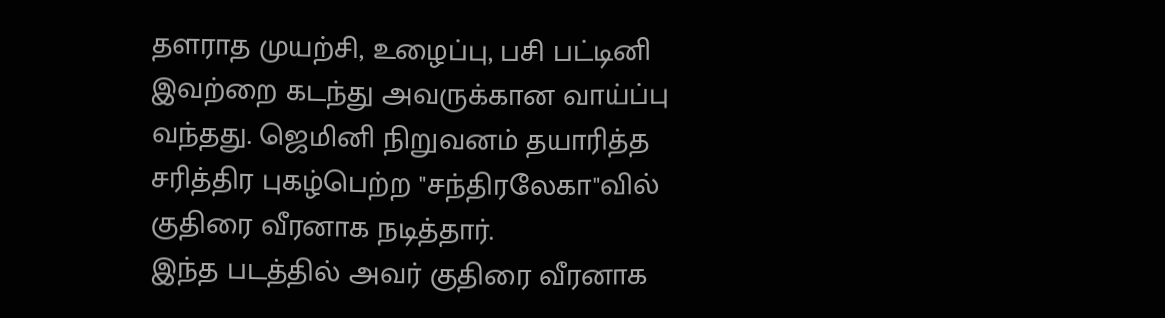தளராத முயற்சி, உழைப்பு, பசி பட்டினி இவற்றை கடந்து அவருக்கான வாய்ப்பு வந்தது. ஜெமினி நிறுவனம் தயாரித்த சரித்திர புகழ்பெற்ற "சந்திரலேகா"வில் குதிரை வீரனாக நடித்தார்.
இந்த படத்தில் அவர் குதிரை வீரனாக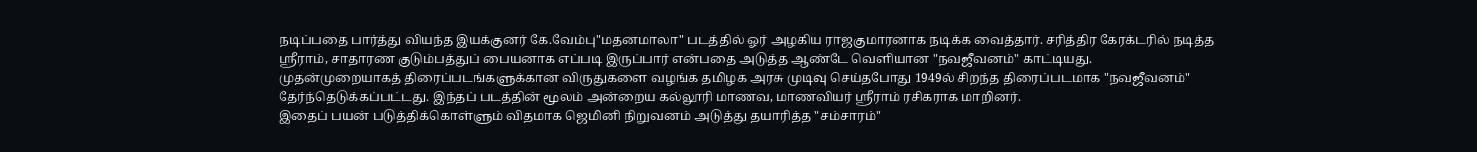நடிப்பதை பார்த்து வியந்த இயக்குனர் கே.வேம்பு"மதனமாலா" படத்தில் ஓர் அழகிய ராஜகுமாரனாக நடிக்க வைத்தார். சரித்திர கேரக்டரில் நடித்த ஸ்ரீராம், சாதாரண குடும்பத்துப் பையனாக எப்படி இருப்பார் என்பதை அடுத்த ஆண்டே வெளியான "நவஜீவனம்" காட்டியது.
முதன்முறையாகத் திரைப்படங்களுக்கான விருதுகளை வழங்க தமிழக அரசு முடிவு செய்தபோது 1949ல் சிறந்த திரைப்படமாக "நவஜீவனம்" தேர்ந்தெடுக்கப்பட்டது. இந்தப் படத்தின் மூலம் அன்றைய கல்லூரி மாணவ, மாணவியர் ஸ்ரீராம் ரசிகராக மாறினர்.
இதைப் பயன் படுத்திக்கொள்ளும் விதமாக ஜெமினி நிறுவனம் அடுத்து தயாரித்த "சம்சாரம்"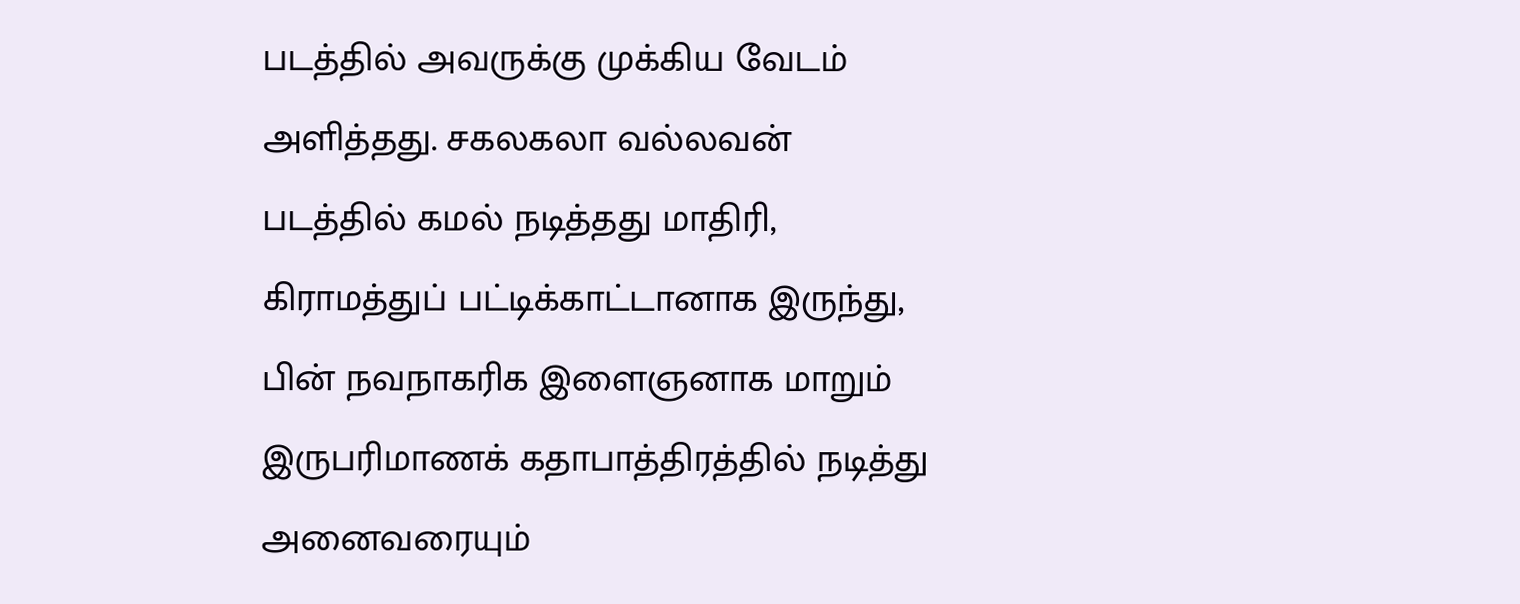படத்தில் அவருக்கு முக்கிய வேடம் அளித்தது. சகலகலா வல்லவன் படத்தில் கமல் நடித்தது மாதிரி, கிராமத்துப் பட்டிக்காட்டானாக இருந்து, பின் நவநாகரிக இளைஞனாக மாறும் இருபரிமாணக் கதாபாத்திரத்தில் நடித்து அனைவரையும்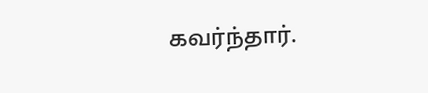கவர்ந்தார்.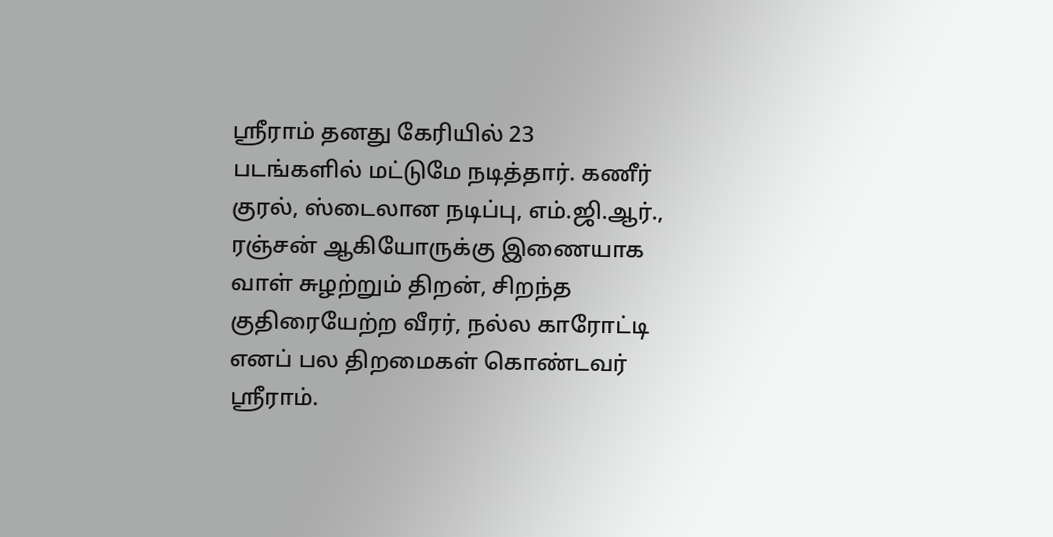ஸ்ரீராம் தனது கேரியில் 23 படங்களில் மட்டுமே நடித்தார். கணீர் குரல், ஸ்டைலான நடிப்பு, எம்.ஜி.ஆர்., ரஞ்சன் ஆகியோருக்கு இணையாக வாள் சுழற்றும் திறன், சிறந்த குதிரையேற்ற வீரர், நல்ல காரோட்டி எனப் பல திறமைகள் கொண்டவர் ஸ்ரீராம்.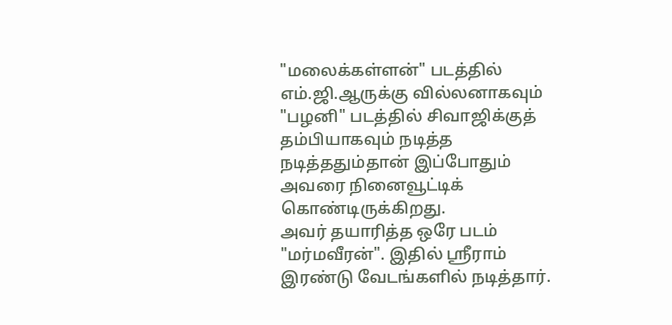"மலைக்கள்ளன்" படத்தில் எம்.ஜி.ஆருக்கு வில்லனாகவும் "பழனி" படத்தில் சிவாஜிக்குத் தம்பியாகவும் நடித்த நடித்ததும்தான் இப்போதும் அவரை நினைவூட்டிக் கொண்டிருக்கிறது.
அவர் தயாரித்த ஒரே படம் "மர்மவீரன்". இதில் ஸ்ரீராம் இரண்டு வேடங்களில் நடித்தார்.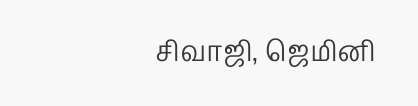சிவாஜி, ஜெமினி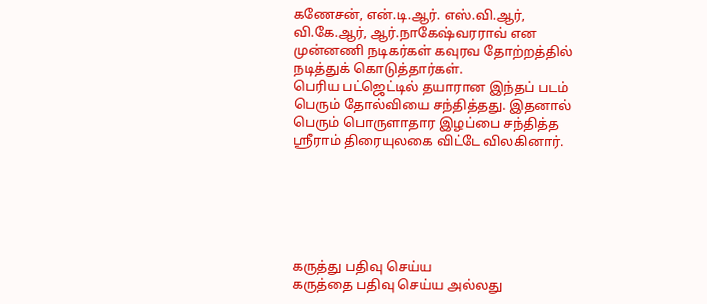கணேசன், என்.டி.ஆர். எஸ்.வி.ஆர், வி.கே.ஆர், ஆர்.நாகேஷ்வரராவ் என முன்னணி நடிகர்கள் கவுரவ தோற்றத்தில் நடித்துக் கொடுத்தார்கள்.
பெரிய பட்ஜெட்டில் தயாரான இந்தப் படம் பெரும் தோல்வியை சந்தித்தது. இதனால் பெரும் பொருளாதார இழப்பை சந்தித்த ஸ்ரீராம் திரையுலகை விட்டே விலகினார்.






கருத்து பதிவு செய்ய
கருத்தை பதிவு செய்ய அல்லது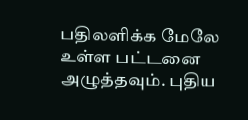பதிலளிக்க மேலே உள்ள பட்டனை அழுத்தவும். புதிய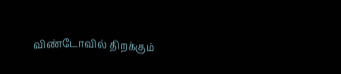விண்டோவில் திறக்கும்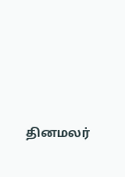தினமலர்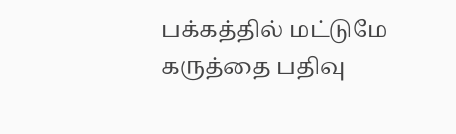பக்கத்தில் மட்டுமே கருத்தை பதிவு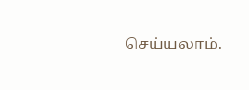செய்யலாம்.